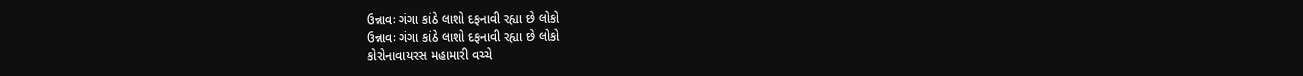ઉન્નાવઃ ગંગા કાંઠે લાશો દફનાવી રહ્યા છે લોકો
ઉન્નાવઃ ગંગા કાંઠે લાશો દફનાવી રહ્યા છે લોકો
કોરોનાવાયરસ મહામારી વચ્ચે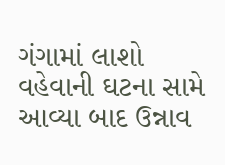ગંગામાં લાશો વહેવાની ઘટના સામે આવ્યા બાદ ઉન્નાવ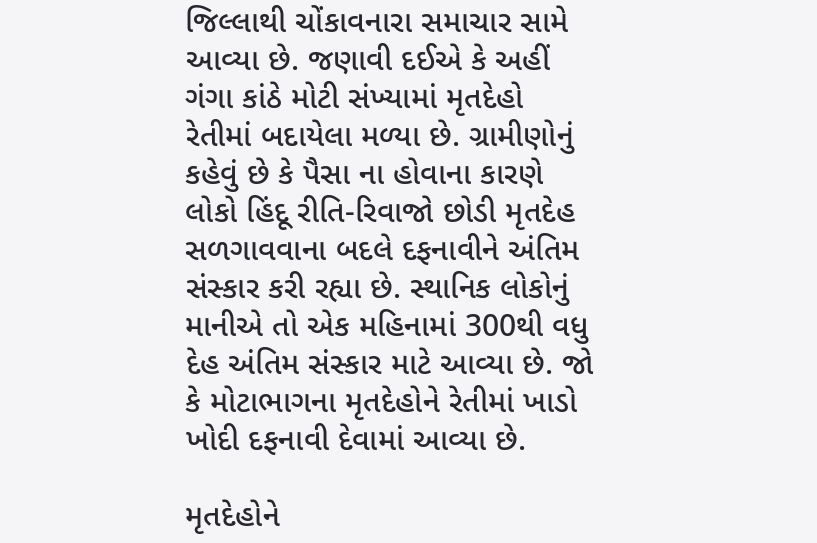જિલ્લાથી ચોંકાવનારા સમાચાર સામે આવ્યા છે. જણાવી દઈએ કે અહીં ગંગા કાંઠે મોટી સંખ્યામાં મૃતદેહો રેતીમાં બદાયેલા મળ્યા છે. ગ્રામીણોનું કહેવું છે કે પૈસા ના હોવાના કારણે લોકો હિંદૂ રીતિ-રિવાજો છોડી મૃતદેહ સળગાવવાના બદલે દફનાવીને અંતિમ સંસ્કાર કરી રહ્યા છે. સ્થાનિક લોકોનું માનીએ તો એક મહિનામાં 300થી વધુ દેહ અંતિમ સંસ્કાર માટે આવ્યા છે. જો કે મોટાભાગના મૃતદેહોને રેતીમાં ખાડો ખોદી દફનાવી દેવામાં આવ્યા છે.

મૃતદેહોને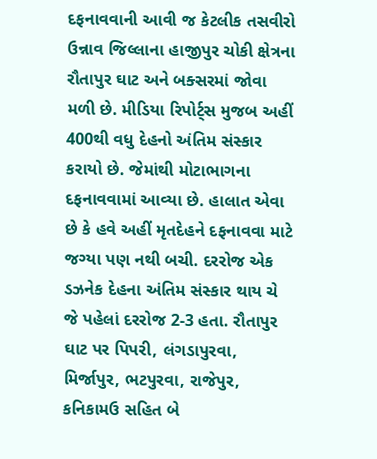દફનાવવાની આવી જ કેટલીક તસવીરો ઉન્નાવ જિલ્લાના હાજીપુર ચોકી ક્ષેત્રના રૌતાપુર ઘાટ અને બક્સરમાં જોવા મળી છે. મીડિયા રિપોર્ટ્સ મુજબ અહીં 400થી વધુ દેહનો અંતિમ સંસ્કાર કરાયો છે. જેમાંથી મોટાભાગના દફનાવવામાં આવ્યા છે. હાલાત એવા છે કે હવે અહીં મૃતદેહને દફનાવવા માટે જગ્યા પણ નથી બચી. દરરોજ એક ડઝનેક દેહના અંતિમ સંસ્કાર થાય ચે જે પહેલાં દરરોજ 2-3 હતા. રૌતાપુર ઘાટ પર પિપરી, લંગડાપુરવા, મિર્જાપુર, ભટપુરવા, રાજેપુર, કનિકામઉ સહિત બે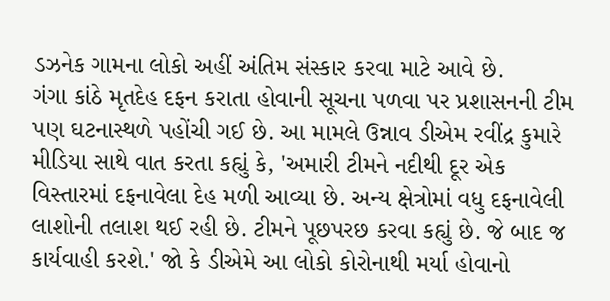ડઝનેક ગામના લોકો અહીં અંતિમ સંસ્કાર કરવા માટે આવે છે.
ગંગા કાંઠે મૃતદેહ દફન કરાતા હોવાની સૂચના પળવા પર પ્રશાસનની ટીમ પણ ઘટનાસ્થળે પહોંચી ગઈ છે. આ મામલે ઉન્નાવ ડીએમ રવીંદ્ર કુમારે મીડિયા સાથે વાત કરતા કહ્યું કે, 'અમારી ટીમને નદીથી દૂર એક વિસ્તારમાં દફનાવેલા દેહ મળી આવ્યા છે. અન્ય ક્ષેત્રોમાં વધુ દફનાવેલી લાશોની તલાશ થઈ રહી છે. ટીમને પૂછપરછ કરવા કહ્યું છે. જે બાદ જ કાર્યવાહી કરશે.' જો કે ડીએમે આ લોકો કોરોનાથી મર્યા હોવાનો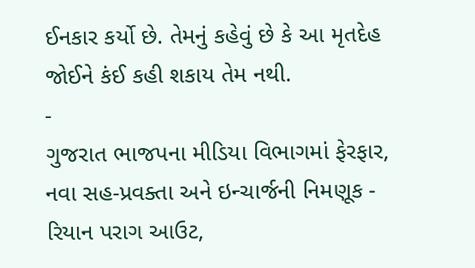ઈનકાર કર્યો છે. તેમનું કહેવું છે કે આ મૃતદેહ જોઈને કંઈ કહી શકાય તેમ નથી.
-
ગુજરાત ભાજપના મીડિયા વિભાગમાં ફેરફાર, નવા સહ-પ્રવક્તા અને ઇન્ચાર્જની નિમણૂક -
રિયાન પરાગ આઉટ,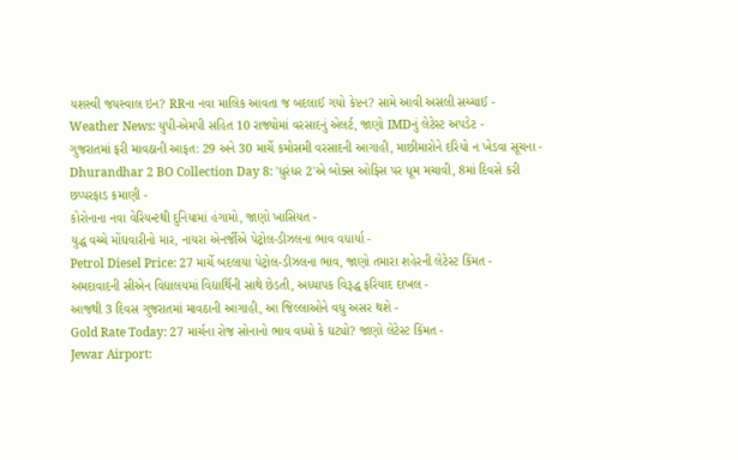યશસ્વી જયસ્વાલ ઇન? RRના નવા માલિક આવતા જ બદલાઈ ગયો કેપ્ટન? સામે આવી અસલી સચ્ચાઈ -
Weather News: યુપી-એમપી સહિત 10 રાજ્યોમાં વરસાદનું એલર્ટ, જાણો IMDનું લેટેસ્ટ અપડેટ -
ગુજરાતમાં ફરી માવઠાની આફત: 29 અને 30 માર્ચે કમોસમી વરસાદની આગાહી, માછીમારોને દરિયો ન ખેડવા સૂચના -
Dhurandhar 2 BO Collection Day 8: 'ધુરંધર 2'એ બોક્સ ઓફિસ પર ધૂમ મચાવી, 8માં દિવસે કરી છપ્પરફાડ કમાણી -
કોરોનાના નવા વેરિયન્ટથી દુનિયામાં હંગામો, જાણો ખાસિયત -
યુદ્ધ વચ્ચે મોંઘવારીનો માર, નાયરા એનર્જીએ પેટ્રોલ-ડીઝલના ભાવ વધાર્યા -
Petrol Diesel Price: 27 માર્ચે બદલાયા પેટ્રોલ-ડીઝલના ભાવ, જાણો તમારા શહેરની લેટેસ્ટ કિંમત -
અમદાવાદની સીએન વિદ્યાલયમાં વિદ્યાર્થિની સાથે છેડતી, અધ્યાપક વિરૂદ્ધ ફરિયાદ દાખલ -
આજથી 3 દિવસ ગુજરાતમાં માવઠાની આગાહી, આ જિલ્લાઓને વધુ અસર થશે -
Gold Rate Today: 27 માર્ચના રોજ સોનાનો ભાવ વધ્યો કે ઘટ્યો? જાણો લેટેસ્ટ કિંમત -
Jewar Airport: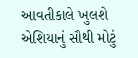આવતીકાલે ખુલશે એશિયાનું સૌથી મોટું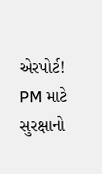એરપોર્ટ! PM માટે સુરક્ષાનો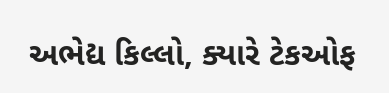અભેદ્ય કિલ્લો, ક્યારે ટેકઓફ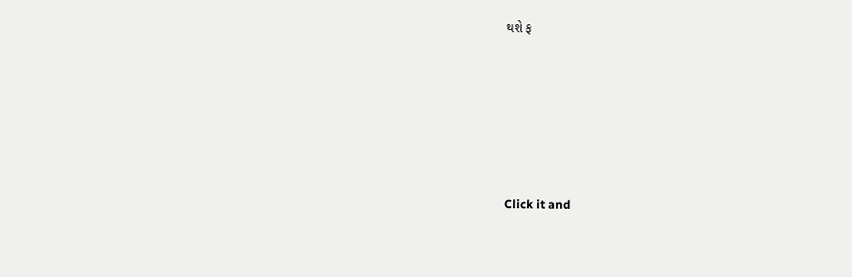થશે ફ







Click it and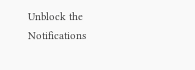Unblock the Notifications